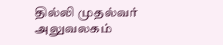தில்லி முதல்வர் அலுவலகம்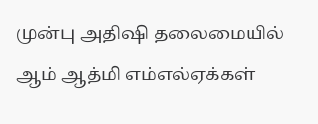முன்பு அதிஷி தலைமையில் ஆம் ஆத்மி எம்எல்ஏக்கள்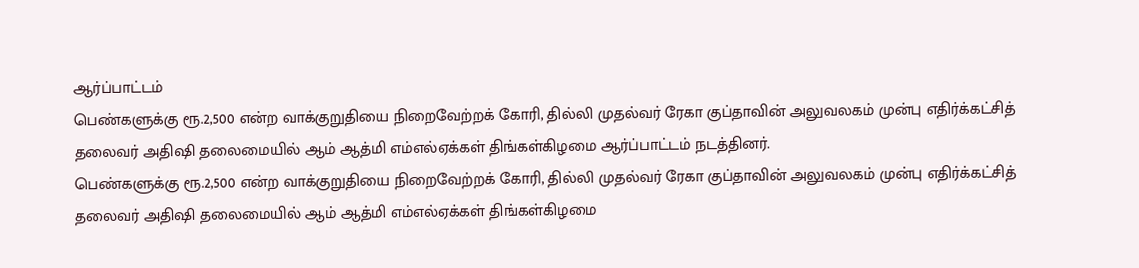ஆர்ப்பாட்டம்
பெண்களுக்கு ரூ.2,500 என்ற வாக்குறுதியை நிறைவேற்றக் கோரி, தில்லி முதல்வர் ரேகா குப்தாவின் அலுவலகம் முன்பு எதிர்க்கட்சித் தலைவர் அதிஷி தலைமையில் ஆம் ஆத்மி எம்எல்ஏக்கள் திங்கள்கிழமை ஆர்ப்பாட்டம் நடத்தினர்.
பெண்களுக்கு ரூ.2,500 என்ற வாக்குறுதியை நிறைவேற்றக் கோரி, தில்லி முதல்வர் ரேகா குப்தாவின் அலுவலகம் முன்பு எதிர்க்கட்சித் தலைவர் அதிஷி தலைமையில் ஆம் ஆத்மி எம்எல்ஏக்கள் திங்கள்கிழமை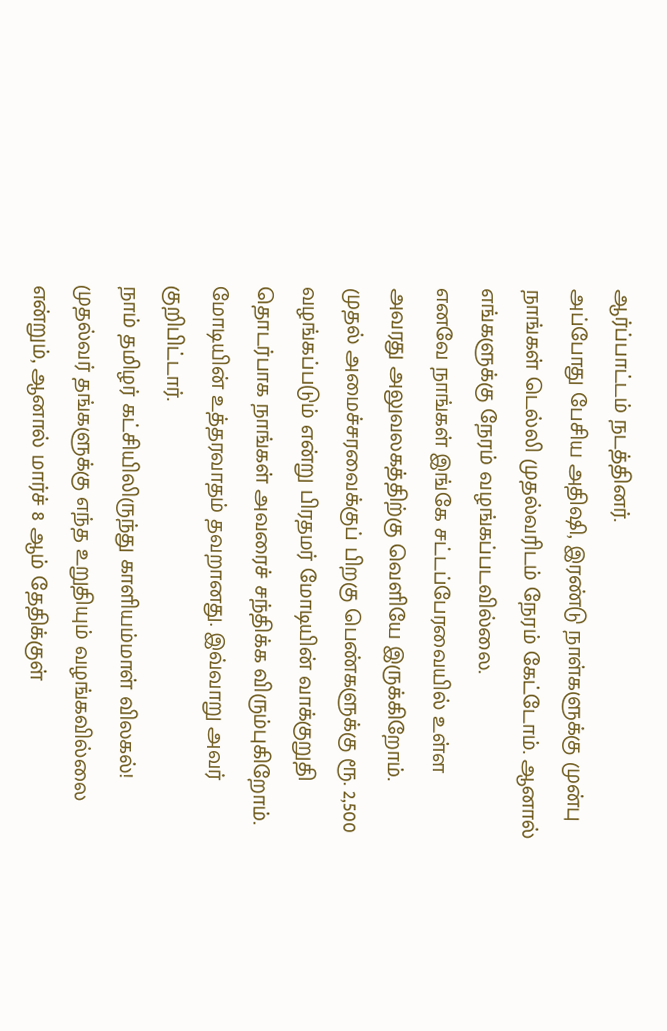ஆர்ப்பாட்டம் நடத்தினர்.
அப்போது பேசிய அதிஷி, இரண்டு நாள்களுக்கு முன்பு நாங்கள் டெல்லி முதல்வரிடம் நேரம் கேட்டோம். ஆனால் எங்களுக்கு நேரம் வழங்கப்படவில்லை.
எனவே நாங்கள் இங்கே சட்டப்பேரவையில் உள்ள அவரது அலுவலகத்திற்கு வெளியே இருக்கிறோம்.
முதல் அமைச்சரவைக்குப் பிறகு பெண்களுக்கு ரூ. 2,500 வழங்கப்படும் என்று பிரதமர் மோடியின் வாக்குறுதி தொடர்பாக நாங்கள் அவரைச் சந்திக்க விரும்புகிறோம்.
மோடியின் உத்தரவாதம் தவறானது. இவ்வாறு அவர் குறிபிட்டார்.
நாம் தமிழர் கட்சியிலிருந்து காளியம்மாள் விலகல்!
முதல்வர் தங்களுக்கு எந்த உறுதியும் வழங்கவில்லை என்றும், ஆனால் மார்ச் 8 ஆம் தேதிக்குள்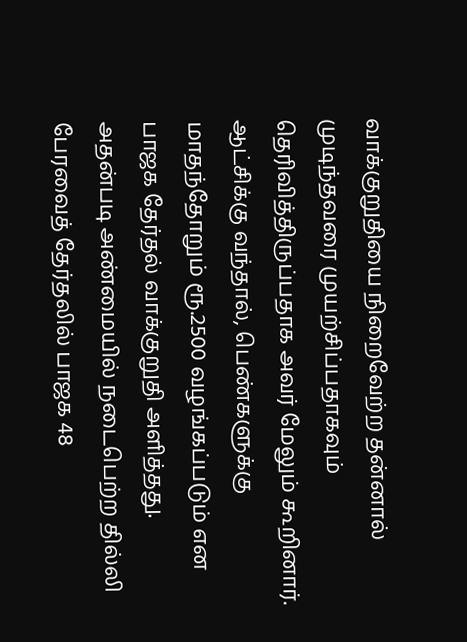வாக்குறுதியை நிறைவேற்ற தன்னால் முடிந்தவரை முயற்சிப்பதாகவும் தெரிவித்திருப்பதாக அவர் மேலும் கூறினார்.
ஆட்சிக்கு வந்தால், பெண்களுக்கு மாதந்தோறும் ரூ.2500 வழங்கப்படும் என பாஜக தேர்தல் வாக்குறுதி அளித்தது.
அதன்படி அண்மையில் நடைபெற்ற தில்லி பேரவைத் தேர்தலில் பாஜக 48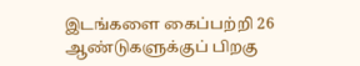இடங்களை கைப்பற்றி 26 ஆண்டுகளுக்குப் பிறகு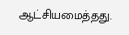ஆட்சியமைத்தது.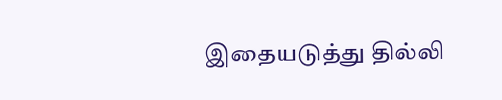இதையடுத்து தில்லி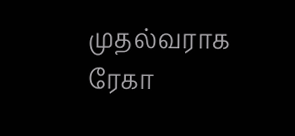முதல்வராக ரேகா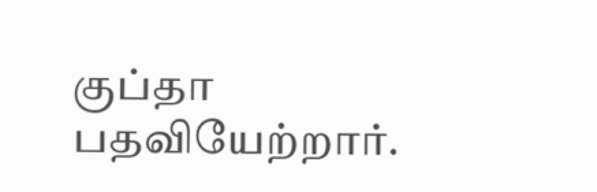குப்தா பதவியேற்றார்.